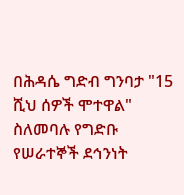በሕዳሴ ግድብ ግንባታ "15 ሺህ ሰዎች ሞተዋል" ስለመባሉ የግድቡ የሠራተኞች ደኅንነት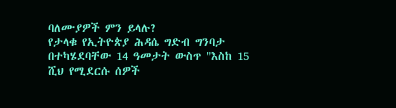ባለሙያዎች ምን ይላሉ?
የታላቁ የኢትዮጵያ ሕዳሴ ግድብ ግንባታ በተካሄደባቸው 14 ዓመታት ውስጥ "እስከ 15 ሺህ የሚደርሱ ሰዎች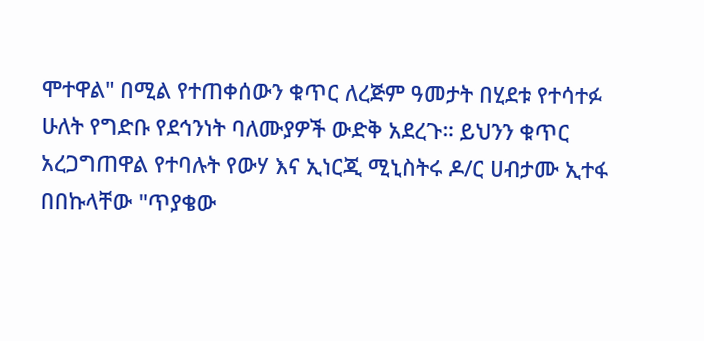ሞተዋል" በሚል የተጠቀሰውን ቁጥር ለረጅም ዓመታት በሂደቱ የተሳተፉ ሁለት የግድቡ የደኅንነት ባለሙያዎች ውድቅ አደረጉ። ይህንን ቁጥር አረጋግጠዋል የተባሉት የውሃ እና ኢነርጂ ሚኒስትሩ ዶ/ር ሀብታሙ ኢተፋ በበኩላቸው "ጥያቄው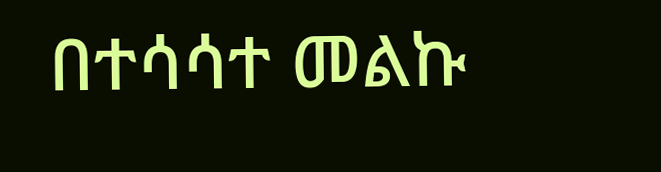በተሳሳተ መልኩ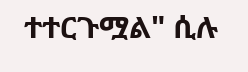ተተርጉሟል" ሲሉ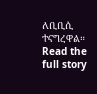ለቢቢሲ ተናግረዋል።
Read the full story